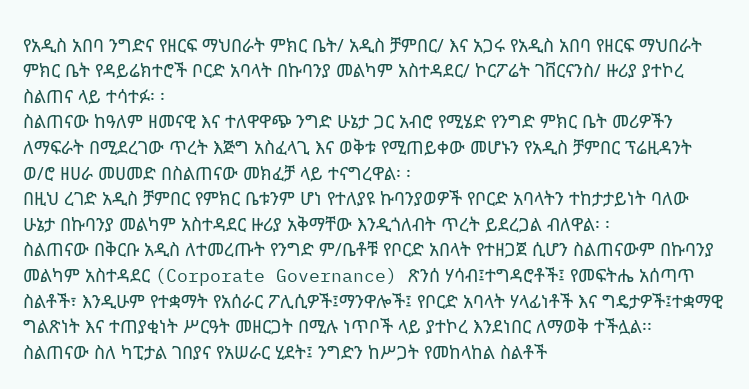የአዲስ አበባ ንግድና የዘርፍ ማህበራት ምክር ቤት/ አዲስ ቻምበር/ እና አጋሩ የአዲስ አበባ የዘርፍ ማህበራት ምክር ቤት የዳይሬክተሮች ቦርድ አባላት በኩባንያ መልካም አስተዳደር/ ኮርፖሬት ገቨርናንስ/ ዙሪያ ያተኮረ ስልጠና ላይ ተሳተፉ፡ ፡
ስልጠናው ከዓለም ዘመናዊ እና ተለዋዋጭ ንግድ ሁኔታ ጋር አብሮ የሚሄድ የንግድ ምክር ቤት መሪዎችን ለማፍራት በሚደረገው ጥረት እጅግ አስፈላጊ እና ወቅቱ የሚጠይቀው መሆኑን የአዲስ ቻምበር ፕሬዚዳንት ወ/ሮ ዘሀራ መሀመድ በስልጠናው መክፈቻ ላይ ተናግረዋል፡ ፡
በዚህ ረገድ አዲስ ቻምበር የምክር ቤቱንም ሆነ የተለያዩ ኩባንያወዎች የቦርድ አባላትን ተከታታይነት ባለው ሁኔታ በኩባንያ መልካም አስተዳደር ዙሪያ አቅማቸው እንዲጎለብት ጥረት ይደረጋል ብለዋል፡ ፡
ስልጠናው በቅርቡ አዲስ ለተመረጡት የንግድ ም/ቤቶቹ የቦርድ አበላት የተዘጋጀ ሲሆን ስልጠናውም በኩባንያ መልካም አስተዳደር (Corporate Governance) ጽንሰ ሃሳብ፤ተግዳሮቶች፤ የመፍትሔ አሰጣጥ ስልቶች፣ እንዲሁም የተቋማት የአሰራር ፖሊሲዎች፤ማንዋሎች፤ የቦርድ አባላት ሃላፊነቶች እና ግዴታዎች፤ተቋማዊ ግልጽነት እና ተጠያቂነት ሥርዓት መዘርጋት በሚሉ ነጥቦች ላይ ያተኮረ እንደነበር ለማወቅ ተችሏል፡፡
ስልጠናው ስለ ካፒታል ገበያና የአሠራር ሂደት፤ ንግድን ከሥጋት የመከላከል ስልቶች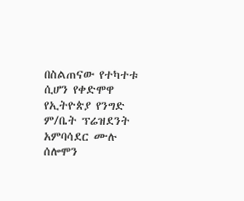በስልጠናው የተካተቱ ሲሆን የቀድሞዋ የኢትዮጵያ የንግድ ም/ቤት ፕሬዝደንት አምባሳደር ሙሉ ሰሎሞን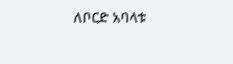ለቦርድ አባላቱ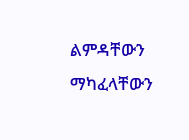ልምዳቸውን ማካፈላቸውን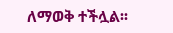ለማወቅ ተችሏል፡፡